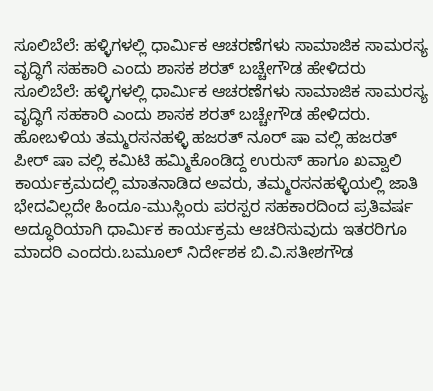ಸೂಲಿಬೆಲೆ: ಹಳ್ಳಿಗಳಲ್ಲಿ ಧಾರ್ಮಿಕ ಆಚರಣೆಗಳು ಸಾಮಾಜಿಕ ಸಾಮರಸ್ಯ ವೃದ್ಧಿಗೆ ಸಹಕಾರಿ ಎಂದು ಶಾಸಕ ಶರತ್ ಬಚ್ಚೇಗೌಡ ಹೇಳಿದರು
ಸೂಲಿಬೆಲೆ: ಹಳ್ಳಿಗಳಲ್ಲಿ ಧಾರ್ಮಿಕ ಆಚರಣೆಗಳು ಸಾಮಾಜಿಕ ಸಾಮರಸ್ಯ ವೃದ್ಧಿಗೆ ಸಹಕಾರಿ ಎಂದು ಶಾಸಕ ಶರತ್ ಬಚ್ಚೇಗೌಡ ಹೇಳಿದರು.
ಹೋಬಳಿಯ ತಮ್ಮರಸನಹಳ್ಳಿ ಹಜರತ್ ನೂರ್ ಷಾ ವಲ್ಲಿ ಹಜರತ್ ಪೀರ್ ಷಾ ವಲ್ಲಿ ಕಮಿಟಿ ಹಮ್ಮಿಕೊಂಡಿದ್ದ ಉರುಸ್ ಹಾಗೂ ಖವ್ವಾಲಿ ಕಾರ್ಯಕ್ರಮದಲ್ಲಿ ಮಾತನಾಡಿದ ಅವರು, ತಮ್ಮರಸನಹಳ್ಳಿಯಲ್ಲಿ ಜಾತಿ ಭೇದವಿಲ್ಲದೇ ಹಿಂದೂ-ಮುಸ್ಲಿಂರು ಪರಸ್ಪರ ಸಹಕಾರದಿಂದ ಪ್ರತಿವರ್ಷ ಅದ್ಧೂರಿಯಾಗಿ ಧಾರ್ಮಿಕ ಕಾರ್ಯಕ್ರಮ ಆಚರಿಸುವುದು ಇತರರಿಗೂ ಮಾದರಿ ಎಂದರು.ಬಮೂಲ್ ನಿರ್ದೇಶಕ ಬಿ.ವಿ.ಸತೀಶಗೌಡ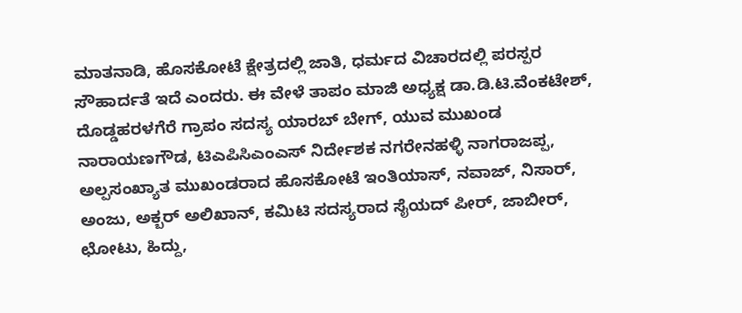ಮಾತನಾಡಿ, ಹೊಸಕೋಟೆ ಕ್ಷೇತ್ರದಲ್ಲಿ ಜಾತಿ, ಧರ್ಮದ ವಿಚಾರದಲ್ಲಿ ಪರಸ್ಪರ ಸೌಹಾರ್ದತೆ ಇದೆ ಎಂದರು. ಈ ವೇಳೆ ತಾಪಂ ಮಾಜಿ ಅಧ್ಯಕ್ಷ ಡಾ.ಡಿ.ಟಿ.ವೆಂಕಟೇಶ್, ದೊಡ್ಡಹರಳಗೆರೆ ಗ್ರಾಪಂ ಸದಸ್ಯ ಯಾರಬ್ ಬೇಗ್, ಯುವ ಮುಖಂಡ ನಾರಾಯಣಗೌಡ, ಟಿಎಪಿಸಿಎಂಎಸ್ ನಿರ್ದೇಶಕ ನಗರೇನಹಳ್ಳಿ ನಾಗರಾಜಪ್ಪ, ಅಲ್ಪಸಂಖ್ಯಾತ ಮುಖಂಡರಾದ ಹೊಸಕೋಟೆ ಇಂತಿಯಾಸ್, ನವಾಜ್, ನಿಸಾರ್, ಅಂಜು, ಅಕ್ಬರ್ ಅಲಿಖಾನ್, ಕಮಿಟಿ ಸದಸ್ಯರಾದ ಸೈಯದ್ ಪೀರ್, ಜಾಬೀರ್, ಛೋಟು, ಹಿದ್ದು,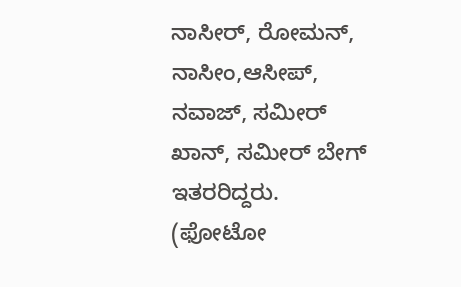ನಾಸೀರ್, ರೋಮನ್, ನಾಸೀಂ,ಆಸೀಪ್, ನವಾಜ್, ಸಮೀರ್ ಖಾನ್, ಸಮೀರ್ ಬೇಗ್ ಇತರರಿದ್ದರು.
(ಫೋಟೋ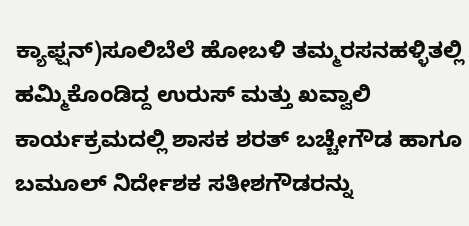ಕ್ಯಾಫ್ಷನ್)ಸೂಲಿಬೆಲೆ ಹೋಬಳಿ ತಮ್ಮರಸನಹಳ್ಳಿತಲ್ಲಿ ಹಮ್ಮಿಕೊಂಡಿದ್ದ ಉರುಸ್ ಮತ್ತು ಖವ್ವಾಲಿ ಕಾರ್ಯಕ್ರಮದಲ್ಲಿ ಶಾಸಕ ಶರತ್ ಬಚ್ಚೇಗೌಡ ಹಾಗೂ ಬಮೂಲ್ ನಿರ್ದೇಶಕ ಸತೀಶಗೌಡರನ್ನು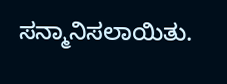ಸನ್ಮಾನಿಸಲಾಯಿತು.